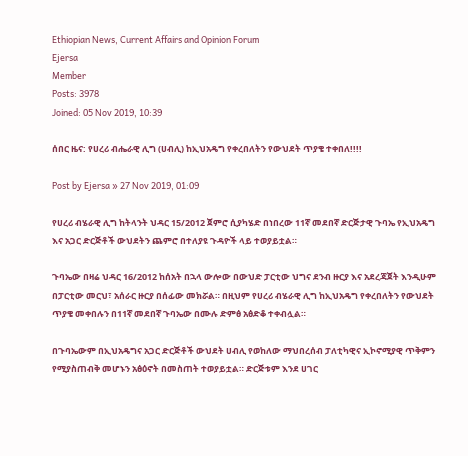Ethiopian News, Current Affairs and Opinion Forum
Ejersa
Member
Posts: 3978
Joined: 05 Nov 2019, 10:39

ሰበር ዜና: የሀረሪ ብሔራዊ ሊግ (ሀብሊ) ከኢህአዴግ የቀረበለትን የውህደት ጥያቄ ተቀበለ!!!!

Post by Ejersa » 27 Nov 2019, 01:09

የሀረሪ ብሄራዊ ሊግ ከትላንት ህዳር 15/2012 ጀምሮ ሲያካሄድ በነበረው 11ኛ መደበኛ ድርጅታዊ ጉባኤ የኢህአዴግ እና አጋር ድርጅቶች ውህደትን ጨምሮ በተለያዩ ጉዳዮች ላይ ተወያይቷል።

ጉባኤው በዛሬ ህዳር 16/2012 ከሰአት በኋላ ውሎው በውህድ ፓርቲው ህግና ደንብ ዙርያ እና አደረጃጀት እንዲሁም በፓርቲው መርህ፣ አሰራር ዙርያ በሰፊው መክሯል። በዚህም የሀረሪ ብሄራዊ ሊግ ከኢህአዴግ የቀረበለትን የውህደት ጥያቄ መቀበሉን በ11ኛ መደበኛ ጉባኤው በሙሉ ድምፅ አፅድቆ ተቀብሏል።

በጉባኤውም በኢህአዴግና አጋር ድርጅቶች ውህደት ሀብሊ የወከለው ማህበረሰብ ፓለቲካዊና ኢኮኖሚያዊ ጥቅምን የሚያስጠብቅ መሆኑን አፅዕኖት በመስጠት ተወያይቷል። ድርጅቱም እንደ ሀገር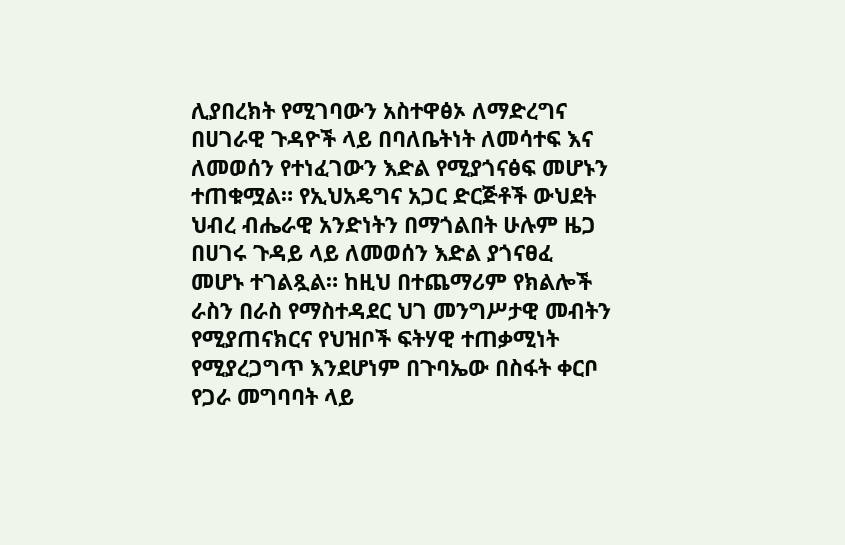ሊያበረክት የሚገባውን አስተዋፅኦ ለማድረግና በሀገራዊ ጉዳዮች ላይ በባለቤትነት ለመሳተፍ እና ለመወሰን የተነፈገውን እድል የሚያጎናፅፍ መሆኑን ተጠቁሟል። የኢህአዴግና አጋር ድርጅቶች ውህደት ህብረ ብሔራዊ አንድነትን በማጎልበት ሁሉም ዜጋ በሀገሩ ጉዳይ ላይ ለመወሰን እድል ያጎናፀፈ መሆኑ ተገልጿል። ከዚህ በተጨማሪም የክልሎች ራስን በራስ የማስተዳደር ህገ መንግሥታዊ መብትን የሚያጠናክርና የህዝቦች ፍትሃዊ ተጠቃሚነት የሚያረጋግጥ እንደሆነም በጉባኤው በስፋት ቀርቦ የጋራ መግባባት ላይ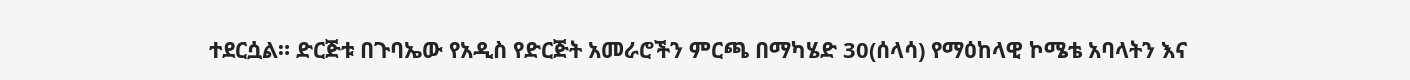ተደርሷል። ድርጅቱ በጉባኤው የአዲስ የድርጅት አመራሮችን ምርጫ በማካሄድ 30(ሰላሳ) የማዕከላዊ ኮሜቴ አባላትን እና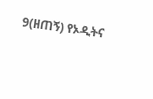9(ዘጠኝ) የኦዲትና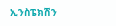ኢንስፔክሽን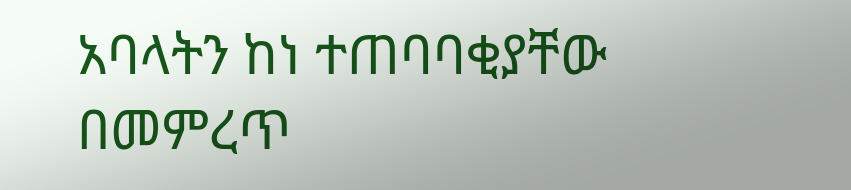አባላትን ከነ ተጠባባቂያቸው በመምረጥ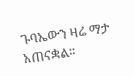ጉባኤውን ዛሬ ማታ አጠናቋል።